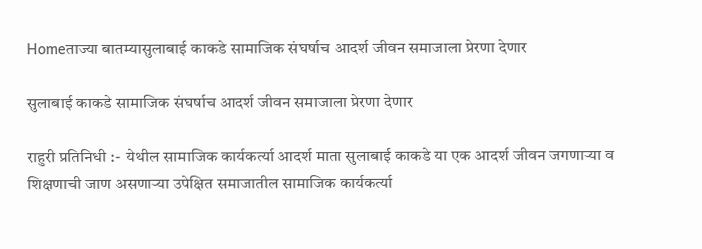Homeताज्या बातम्यासुलाबाई काकडे सामाजिक संघर्षाच आदर्श जीवन समाजाला प्रेरणा देणार

सुलाबाई काकडे सामाजिक संघर्षाच आदर्श जीवन समाजाला प्रेरणा देणार

राहुरी प्रतिनिधी :-  येथील सामाजिक कार्यकर्त्या आदर्श माता सुलाबाई काकडे या एक आदर्श जीवन जगणाऱ्या व शिक्षणाची जाण असणाऱ्या उपेक्षित समाजातील सामाजिक कार्यकर्त्या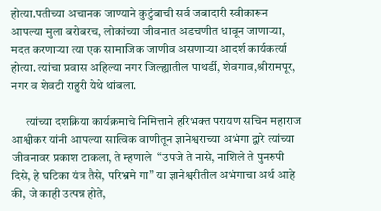होत्या.पतीच्या अचानक जाण्याने कुटुंबाची सर्व जबादारी स्वीकारून आपल्या मुला बरोबरच, लोकांच्या जीवनात अडचणीत धावून जाणाऱ्या, मदत करणाऱ्या त्या एक सामाजिक जाणीव असणाऱ्या आदर्श कार्यकर्त्या होत्या. त्यांचा प्रवास अहिल्या नगर जिल्ह्यातील पाथर्डी, शेवगाव,श्रीरामपूर, नगर व शेवटी राहुरी येथे थांबला.

      त्यांच्या दशक्रिया कार्यक्रमाचे निमित्ताने हरिभक्त परायण सचिन महाराज आश्वीकर यांनी आपल्या सात्विक वाणीतून ज्ञानेश्वराच्या अभंगा द्वारे त्यांच्या जीवनावर प्रकाश टाकला, ते म्हणाले  “उपजे ते नासे, नाशिले ते पुनरुपी दिसे, हे घटिका यंत्र तैसे, परिभ्रमे गा” या ज्ञानेश्वरीतील अभंगाचा अर्थ आहे की, जे काही उत्पन्न होते,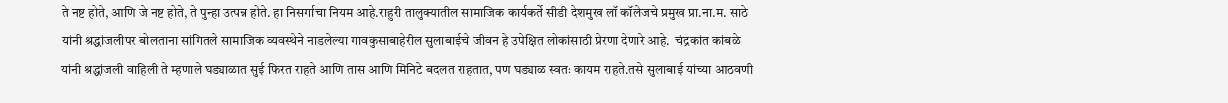ते नष्ट होते, आणि जे नष्ट होते, ते पुन्हा उत्पन्न होते. हा निसर्गाचा नियम आहे.राहुरी तालुक्यातील सामाजिक कार्यकर्ते सीडी देशमुख लॉ कॉलेजचे प्रमुख प्रा.ना.म. साठे यांनी श्रद्धांजलीपर बोलताना सांगितले सामाजिक व्यवस्थेने नाडलेल्या गावकुसाबाहेरील सुलाबाईचे जीवन हे उपेक्षित लोकांसाठी प्रेरणा देणारे आहे.  चंद्रकांत कांबळे यांनी श्रद्धांजली वाहिली ते म्हणाले घड्याळात सुई फिरत राहते आणि तास आणि मिनिटे बदलत राहतात, पण घड्याळ स्वतः कायम राहते.तसे सुलाबाई यांच्या आठवणी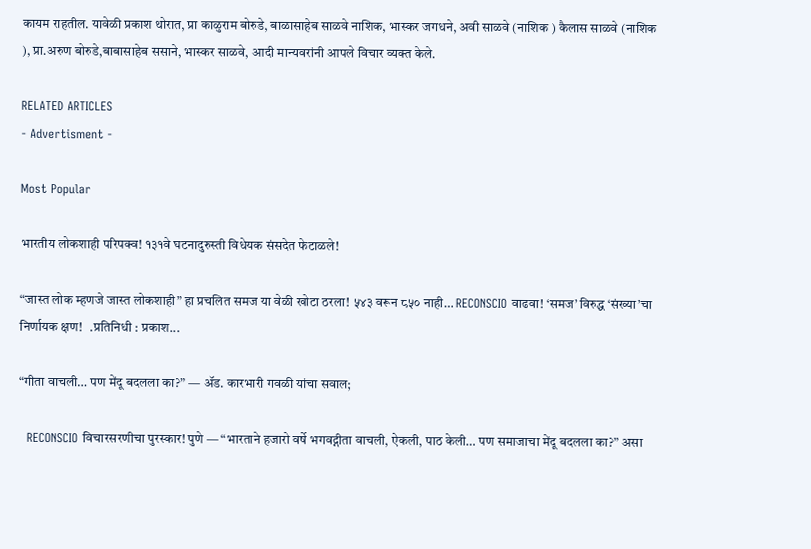कायम राहतील. यावेळी प्रकाश थोरात, प्रा काळुराम बोरुडे, बाळासाहेब साळवे नाशिक, भास्कर जगधने, अवी साळवे (नाशिक ) कैलास साळवे (नाशिक ), प्रा.अरुण बोरुडे,बाबासाहेब ससाने, भास्कर साळवे, आदी मान्यवरांनी आपले विचार व्यक्त केले.

RELATED ARTICLES
- Advertisment -

Most Popular

भारतीय लोकशाही परिपक्व! १३१वे घटनादुरुस्ती विधेयक संसदेत फेटाळले!

“जास्त लोक म्हणजे जास्त लोकशाही” हा प्रचलित समज या वेळी खोटा ठरला! ५४३ वरून ८५० नाही… RECONSCIO वाढवा! ‘समज’ विरुद्ध ‘संख्या’चा निर्णायक क्षण!   .प्रतिनिधी : प्रकाश...

“गीता वाचली… पण मेंदू बदलला का?” — ॲड. कारभारी गवळी यांचा सवाल;

  RECONSCIO विचारसरणीचा पुरस्कार! पुणे — “भारताने हजारो वर्षे भगवद्गीता वाचली, ऐकली, पाठ केली… पण समाजाचा मेंदू बदलला का?” असा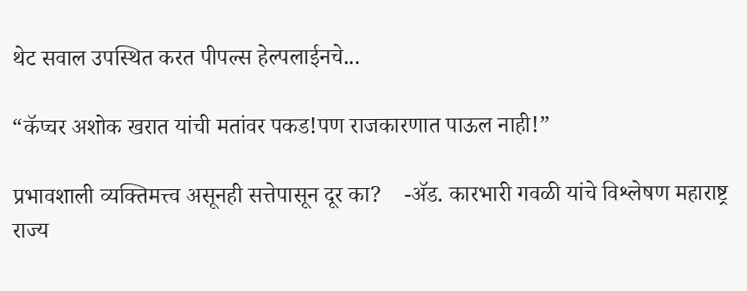थेट सवाल उपस्थित करत पीपल्स हेल्पलाईनचे...

“कॅप्चर अशोक खरात यांची मतांवर पकड!पण राजकारणात पाऊल नाही!”

प्रभावशाली व्यक्तिमत्त्व असूनही सत्तेपासून दूर का?    -ॲड. कारभारी गवळी यांचे विश्लेषण महाराष्ट्र राज्य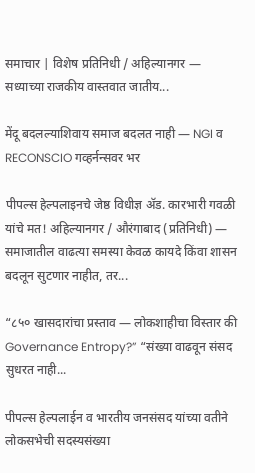समाचार | विशेष प्रतिनिधी / अहिल्यानगर — सध्याच्या राजकीय वास्तवात जातीय...

मेंदू बदलल्याशिवाय समाज बदलत नाही — NGI व RECONSCIO गव्हर्नन्सवर भर

पीपल्स हेल्पलाइनचे जेष्ठ विधीज्ञ ॲड. कारभारी गवळी यांचे मत! अहिल्यानगर / औरंगाबाद (प्रतिनिधी) — समाजातील वाढत्या समस्या केवळ कायदे किंवा शासन बदलून सुटणार नाहीत, तर...

“८५० खासदारांचा प्रस्ताव — लोकशाहीचा विस्तार की Governance Entropy?” “संख्या वाढवून संसद सुधरत नाही...

पीपल्स हेल्पलाईन व भारतीय जनसंसद यांच्या वतीने लोकसभेची सदस्यसंख्या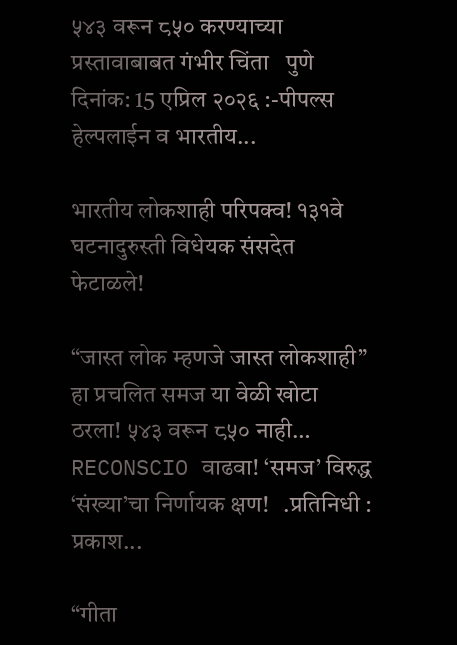५४३ वरून ८५० करण्याच्या प्रस्तावाबाबत गंभीर चिंता   पुणे दिनांक: 15 एप्रिल २०२६ :-पीपल्स हेल्पलाईन व भारतीय...

भारतीय लोकशाही परिपक्व! १३१वे घटनादुरुस्ती विधेयक संसदेत फेटाळले!

“जास्त लोक म्हणजे जास्त लोकशाही” हा प्रचलित समज या वेळी खोटा ठरला! ५४३ वरून ८५० नाही… RECONSCIO वाढवा! ‘समज’ विरुद्ध ‘संख्या’चा निर्णायक क्षण!   .प्रतिनिधी : प्रकाश...

“गीता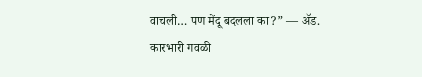वाचली… पण मेंदू बदलला का?” — ॲड. कारभारी गवळी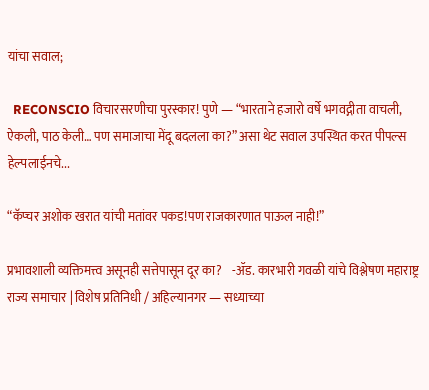यांचा सवाल;

  RECONSCIO विचारसरणीचा पुरस्कार! पुणे — “भारताने हजारो वर्षे भगवद्गीता वाचली, ऐकली, पाठ केली… पण समाजाचा मेंदू बदलला का?” असा थेट सवाल उपस्थित करत पीपल्स हेल्पलाईनचे...

“कॅप्चर अशोक खरात यांची मतांवर पकड!पण राजकारणात पाऊल नाही!”

प्रभावशाली व्यक्तिमत्त्व असूनही सत्तेपासून दूर का?    -ॲड. कारभारी गवळी यांचे विश्लेषण महाराष्ट्र राज्य समाचार | विशेष प्रतिनिधी / अहिल्यानगर — सध्याच्या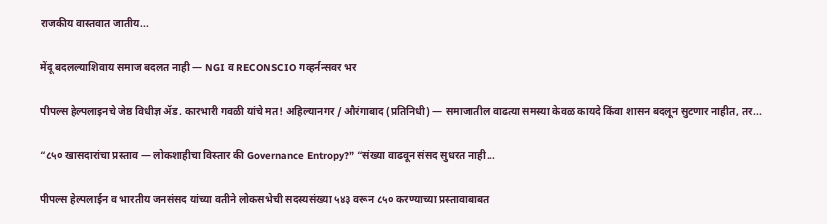राजकीय वास्तवात जातीय...

मेंदू बदलल्याशिवाय समाज बदलत नाही — NGI व RECONSCIO गव्हर्नन्सवर भर

पीपल्स हेल्पलाइनचे जेष्ठ विधीज्ञ ॲड. कारभारी गवळी यांचे मत! अहिल्यानगर / औरंगाबाद (प्रतिनिधी) — समाजातील वाढत्या समस्या केवळ कायदे किंवा शासन बदलून सुटणार नाहीत, तर...

“८५० खासदारांचा प्रस्ताव — लोकशाहीचा विस्तार की Governance Entropy?” “संख्या वाढवून संसद सुधरत नाही...

पीपल्स हेल्पलाईन व भारतीय जनसंसद यांच्या वतीने लोकसभेची सदस्यसंख्या ५४३ वरून ८५० करण्याच्या प्रस्तावाबाबत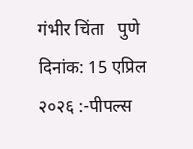गंभीर चिंता   पुणे दिनांक: 15 एप्रिल २०२६ :-पीपल्स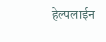हेल्पलाईन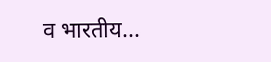व भारतीय...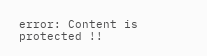error: Content is protected !!